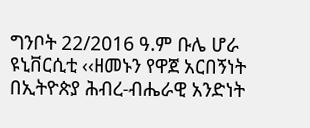ግንቦት 22/2016 ዓ.ም ቡሌ ሆራ ዩኒቨርሲቲ ‹‹ዘመኑን የዋጀ አርበኝነት በኢትዮጵያ ሕብረ-ብሔራዊ አንድነት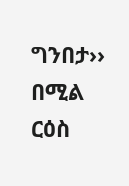ግንበታ›› በሚል ርዕስ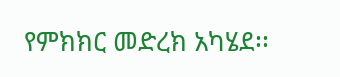የምክክር መድረክ አካሄደ፡፡